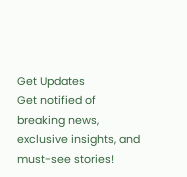Get Updates
Get notified of breaking news, exclusive insights, and must-see stories!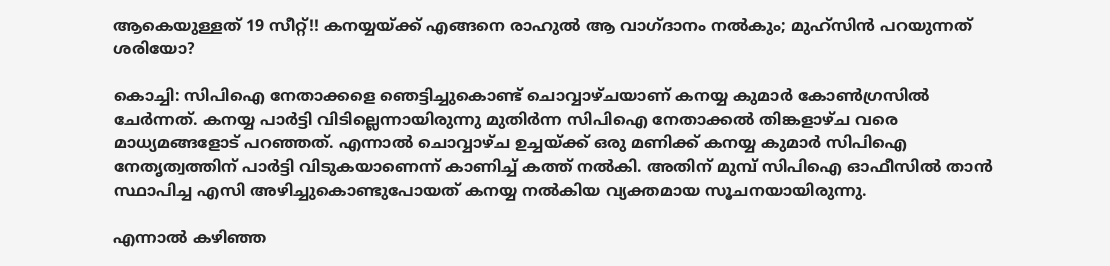ആകെയുള്ളത് 19 സീറ്റ്!! കനയ്യയ്ക്ക് എങ്ങനെ രാഹുല്‍ ആ വാഗ്ദാനം നല്‍കും; മുഹ്‌സിന്‍ പറയുന്നത് ശരിയോ?

കൊച്ചി: സിപിഐ നേതാക്കളെ ഞെട്ടിച്ചുകൊണ്ട് ചൊവ്വാഴ്ചയാണ് കനയ്യ കുമാര്‍ കോണ്‍ഗ്രസില്‍ ചേര്‍ന്നത്. കനയ്യ പാര്‍ട്ടി വിടില്ലെന്നായിരുന്നു മുതിര്‍ന്ന സിപിഐ നേതാക്കല്‍ തിങ്കളാഴ്ച വരെ മാധ്യമങ്ങളോട് പറഞ്ഞത്. എന്നാല്‍ ചൊവ്വാഴ്ച ഉച്ചയ്ക്ക് ഒരു മണിക്ക് കനയ്യ കുമാര്‍ സിപിഐ നേതൃത്വത്തിന് പാര്‍ട്ടി വിടുകയാണെന്ന് കാണിച്ച് കത്ത് നല്‍കി. അതിന് മുമ്പ് സിപിഐ ഓഫീസില്‍ താന്‍ സ്ഥാപിച്ച എസി അഴിച്ചുകൊണ്ടുപോയത് കനയ്യ നല്‍കിയ വ്യക്തമായ സൂചനയായിരുന്നു.

എന്നാല്‍ കഴിഞ്ഞ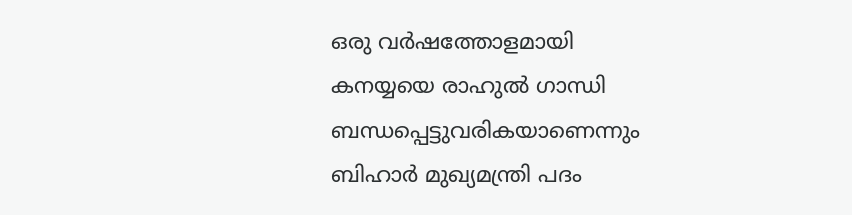ഒരു വര്‍ഷത്തോളമായി കനയ്യയെ രാഹുല്‍ ഗാന്ധി ബന്ധപ്പെട്ടുവരികയാണെന്നും ബിഹാര്‍ മുഖ്യമന്ത്രി പദം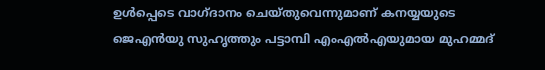ഉള്‍പ്പെടെ വാഗ്ദാനം ചെയ്തുവെന്നുമാണ് കനയ്യയുടെ ജെഎന്‍യു സുഹൃത്തും പട്ടാമ്പി എംഎല്‍എയുമായ മുഹമ്മദ്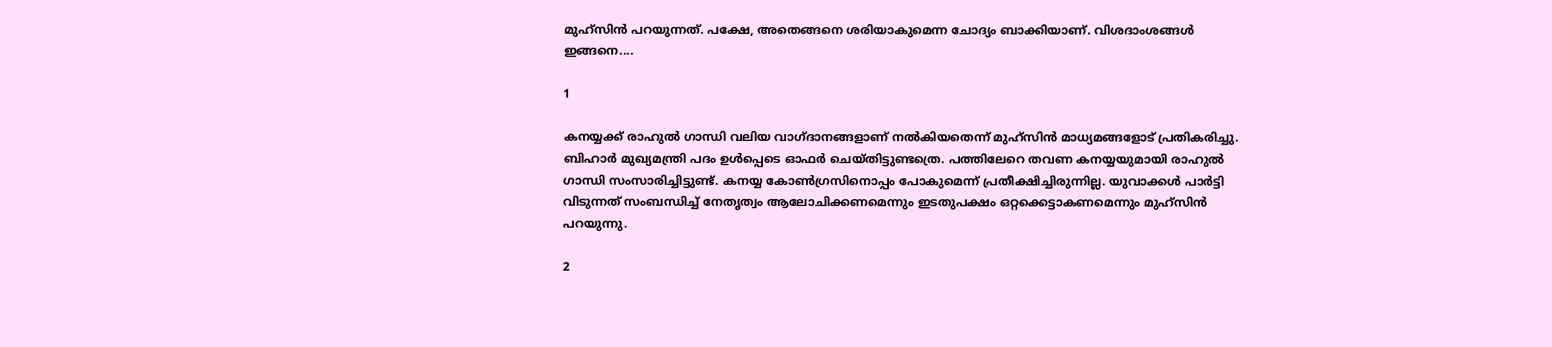മുഹ്‌സിന്‍ പറയുന്നത്. പക്ഷേ, അതെങ്ങനെ ശരിയാകുമെന്ന ചോദ്യം ബാക്കിയാണ്. വിശദാംശങ്ങള്‍ ഇങ്ങനെ....

1

കനയ്യക്ക് രാഹുല്‍ ഗാന്ധി വലിയ വാഗ്ദാനങ്ങളാണ് നല്‍കിയതെന്ന് മുഹ്‌സിന്‍ മാധ്യമങ്ങളോട് പ്രതികരിച്ചു. ബിഹാര്‍ മുഖ്യമന്ത്രി പദം ഉള്‍പ്പെടെ ഓഫര്‍ ചെയ്തിട്ടുണ്ടത്രെ. പത്തിലേറെ തവണ കനയ്യയുമായി രാഹുല്‍ ഗാന്ധി സംസാരിച്ചിട്ടുണ്ട്. കനയ്യ കോണ്‍ഗ്രസിനൊപ്പം പോകുമെന്ന് പ്രതീക്ഷിച്ചിരുന്നില്ല. യുവാക്കള്‍ പാര്‍ട്ടി വിടുന്നത് സംബന്ധിച്ച് നേതൃത്വം ആലോചിക്കണമെന്നും ഇടതുപക്ഷം ഒറ്റക്കെട്ടാകണമെന്നും മുഹ്‌സിന്‍ പറയുന്നു.

2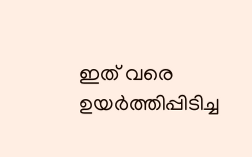ഇത് വരെ ഉയര്‍ത്തിപ്പിടിച്ച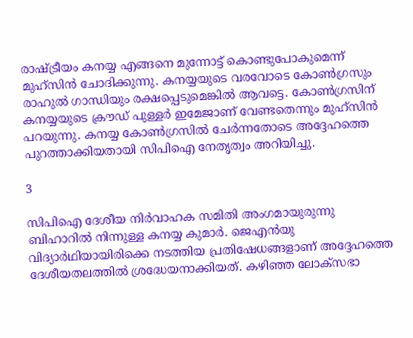രാഷ്ട്രീയം കനയ്യ എങ്ങനെ മുന്നോട്ട് കൊണ്ടുപോകുമെന്ന് മുഹ്‌സിന്‍ ചോദിക്കുന്നു. കനയ്യയുടെ വരവോടെ കോണ്‍ഗ്രസും രാഹുല്‍ ഗാന്ധിയും രക്ഷപ്പെടുമെങ്കില്‍ ആവട്ടെ. കോണ്‍ഗ്രസിന് കനയ്യയുടെ ക്രൗഡ് പുള്ളര്‍ ഇമേജാണ് വേണ്ടതെന്നും മുഹ്‌സിന്‍ പറയുന്നു. കനയ്യ കോണ്‍ഗ്രസില്‍ ചേര്‍ന്നതോടെ അദ്ദേഹത്തെ പുറത്താക്കിയതായി സിപിഐ നേതൃത്വം അറിയിച്ചു.

3

സിപിഐ ദേശീയ നിര്‍വാഹക സമിതി അംഗമായുരുന്നു ബിഹാറില്‍ നിന്നുള്ള കനയ്യ കുമാര്‍. ജെഎന്‍യു വിദ്യാര്‍ഥിയായിരിക്കെ നടത്തിയ പ്രതിഷേധങ്ങളാണ് അദ്ദേഹത്തെ ദേശീയതലത്തില്‍ ശ്രദ്ധേയനാക്കിയത്. കഴിഞ്ഞ ലോക്‌സഭാ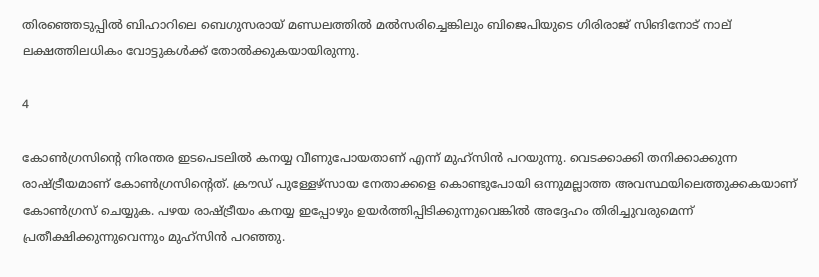തിരഞ്ഞെടുപ്പില്‍ ബിഹാറിലെ ബെഗുസരായ് മണ്ഡലത്തില്‍ മല്‍സരിച്ചെങ്കിലും ബിജെപിയുടെ ഗിരിരാജ് സിങിനോട് നാല് ലക്ഷത്തിലധികം വോട്ടുകള്‍ക്ക് തോല്‍ക്കുകയായിരുന്നു.

4

കോണ്‍ഗ്രസിന്റെ നിരന്തര ഇടപെടലില്‍ കനയ്യ വീണുപോയതാണ് എന്ന് മുഹ്‌സിന്‍ പറയുന്നു. വെടക്കാക്കി തനിക്കാക്കുന്ന രാഷ്ട്രീയമാണ് കോണ്‍ഗ്രസിന്റെത്. ക്രൗഡ് പുള്ളേഴ്‌സായ നേതാക്കളെ കൊണ്ടുപോയി ഒന്നുമല്ലാത്ത അവസ്ഥയിലെത്തുക്കകയാണ് കോണ്‍ഗ്രസ് ചെയ്യുക. പഴയ രാഷ്ട്രീയം കനയ്യ ഇപ്പോഴും ഉയര്‍ത്തിപ്പിടിക്കുന്നുവെങ്കില്‍ അദ്ദേഹം തിരിച്ചുവരുമെന്ന് പ്രതീക്ഷിക്കുന്നുവെന്നും മുഹ്‌സിന്‍ പറഞ്ഞു.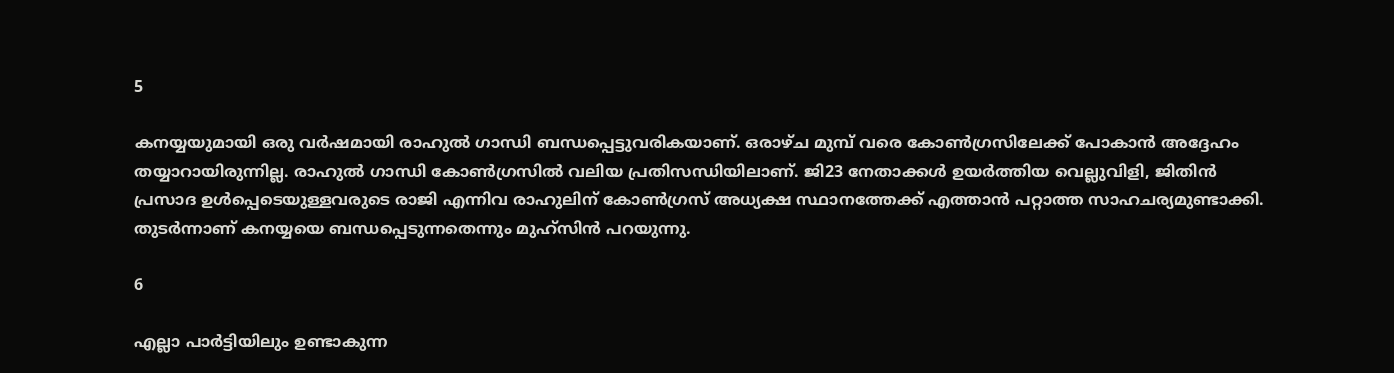5

കനയ്യയുമായി ഒരു വര്‍ഷമായി രാഹുല്‍ ഗാന്ധി ബന്ധപ്പെട്ടുവരികയാണ്. ഒരാഴ്ച മുമ്പ് വരെ കോണ്‍ഗ്രസിലേക്ക് പോകാന്‍ അദ്ദേഹം തയ്യാറായിരുന്നില്ല. രാഹുല്‍ ഗാന്ധി കോണ്‍ഗ്രസില്‍ വലിയ പ്രതിസന്ധിയിലാണ്. ജി23 നേതാക്കള്‍ ഉയര്‍ത്തിയ വെല്ലുവിളി, ജിതിന്‍ പ്രസാദ ഉള്‍പ്പെടെയുള്ളവരുടെ രാജി എന്നിവ രാഹുലിന് കോണ്‍ഗ്രസ് അധ്യക്ഷ സ്ഥാനത്തേക്ക് എത്താന്‍ പറ്റാത്ത സാഹചര്യമുണ്ടാക്കി. തുടര്‍ന്നാണ് കനയ്യയെ ബന്ധപ്പെടുന്നതെന്നും മുഹ്‌സിന്‍ പറയുന്നു.

6

എല്ലാ പാര്‍ട്ടിയിലും ഉണ്ടാകുന്ന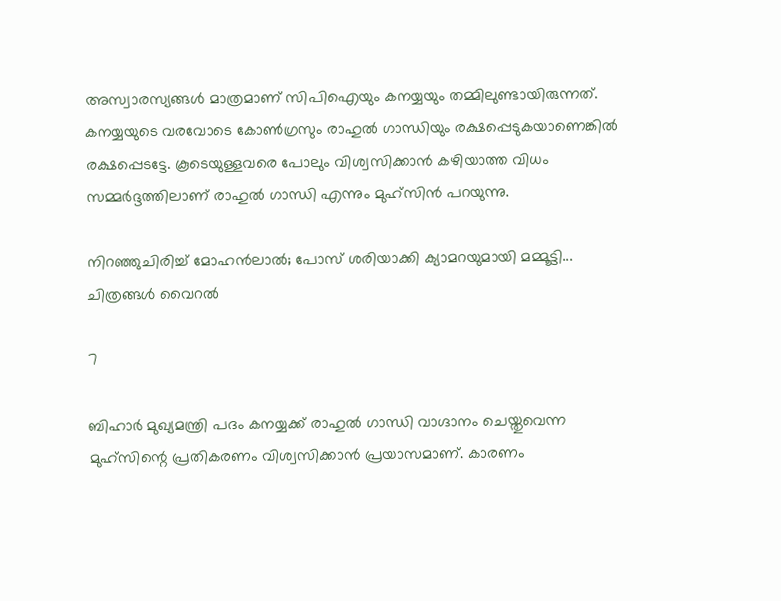അസ്വാരസ്യങ്ങള്‍ മാത്രമാണ് സിപിഐയും കനയ്യയും തമ്മിലുണ്ടായിരുന്നത്. കനയ്യയുടെ വരവോടെ കോണ്‍ഗ്രസും രാഹുല്‍ ഗാന്ധിയും രക്ഷപ്പെടുകയാണെങ്കില്‍ രക്ഷപ്പെടട്ടേ. കൂടെയുള്ളവരെ പോലും വിശ്വസിക്കാന്‍ കഴിയാത്ത വിധം സമ്മര്‍ദ്ദത്തിലാണ് രാഹുല്‍ ഗാന്ധി എന്നും മുഹ്‌സിന്‍ പറയുന്നു.

നിറഞ്ഞുചിരിച്ച് മോഹന്‍ലാല്‍; പോസ് ശരിയാക്കി ക്യാമറയുമായി മമ്മൂട്ടി... ചിത്രങ്ങള്‍ വൈറല്‍

7

ബിഹാര്‍ മുഖ്യമന്ത്രി പദം കനയ്യക്ക് രാഹുല്‍ ഗാന്ധി വാഗ്ദാനം ചെയ്തുവെന്ന മുഹ്‌സിന്റെ പ്രതികരണം വിശ്വസിക്കാന്‍ പ്രയാസമാണ്. കാരണം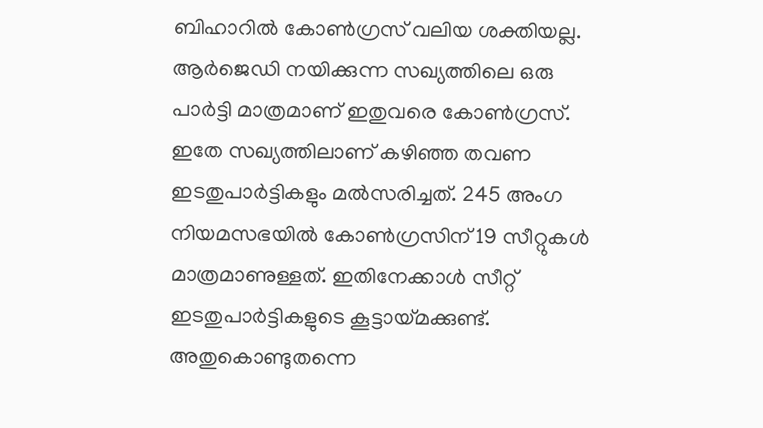ബിഹാറില്‍ കോണ്‍ഗ്രസ് വലിയ ശക്തിയല്ല. ആര്‍ജെഡി നയിക്കുന്ന സഖ്യത്തിലെ ഒരു പാര്‍ട്ടി മാത്രമാണ് ഇതുവരെ കോണ്‍ഗ്രസ്. ഇതേ സഖ്യത്തിലാണ് കഴിഞ്ഞ തവണ ഇടതുപാര്‍ട്ടികളും മല്‍സരിച്ചത്. 245 അംഗ നിയമസഭയില്‍ കോണ്‍ഗ്രസിന് 19 സീറ്റുകള്‍ മാത്രമാണുള്ളത്. ഇതിനേക്കാള്‍ സീറ്റ് ഇടതുപാര്‍ട്ടികളുടെ കൂട്ടായ്മക്കുണ്ട്. അതുകൊണ്ടുതന്നെ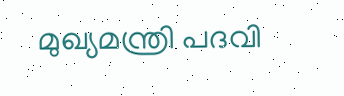മുഖ്യമന്ത്രി പദവി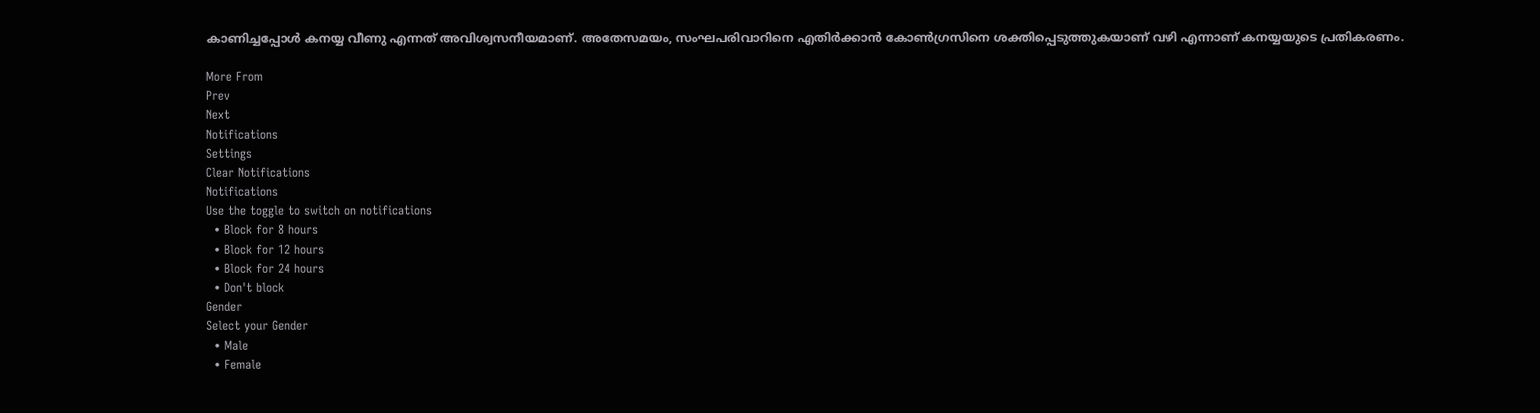കാണിച്ചപ്പോള്‍ കനയ്യ വീണു എന്നത് അവിശ്വസനീയമാണ്. അതേസമയം, സംഘപരിവാറിനെ എതിര്‍ക്കാന്‍ കോണ്‍ഗ്രസിനെ ശക്തിപ്പെടുത്തുകയാണ് വഴി എന്നാണ് കനയ്യയുടെ പ്രതികരണം.

More From
Prev
Next
Notifications
Settings
Clear Notifications
Notifications
Use the toggle to switch on notifications
  • Block for 8 hours
  • Block for 12 hours
  • Block for 24 hours
  • Don't block
Gender
Select your Gender
  • Male
  • Female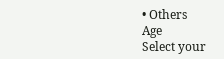• Others
Age
Select your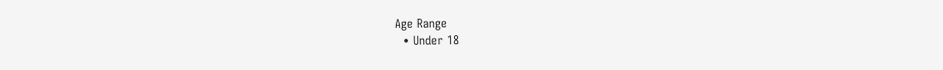Age Range
  • Under 18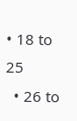• 18 to 25
  • 26 to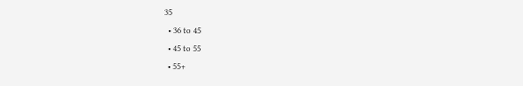35
  • 36 to 45
  • 45 to 55
  • 55+